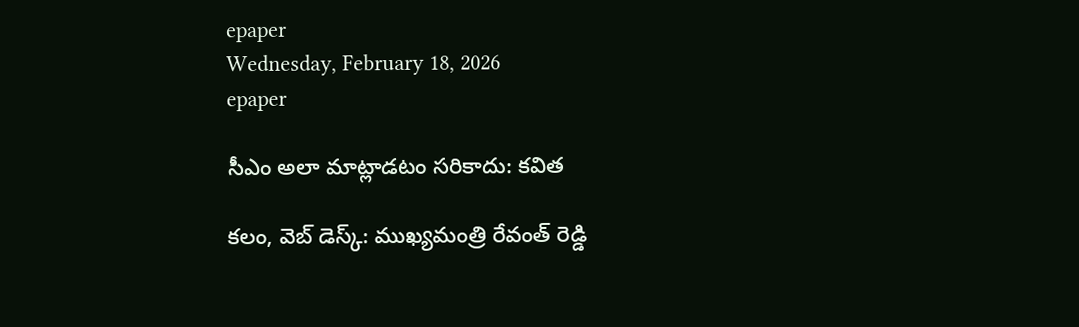epaper
Wednesday, February 18, 2026
epaper

సీఎం అలా మాట్లాడటం సరికాదు: కవిత

కలం, వెబ్ డెస్క్: ముఖ్యమంత్రి రేవంత్ రెడ్డి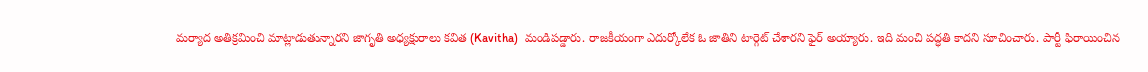మర్యాద అతిక్రమించి మాట్లాడుతున్నారని జాగృతి అధ్యక్షురాలు కవిత (Kavitha)  మండిపడ్డారు. రాజకీయంగా ఎదుర్కోలేక ఓ జాతిని టార్గెట్ చేశారని ఫైర్ అయ్యారు. ఇది మంచి పద్ధతి కాదని సూచించారు. పార్టీ ఫిరాయించిన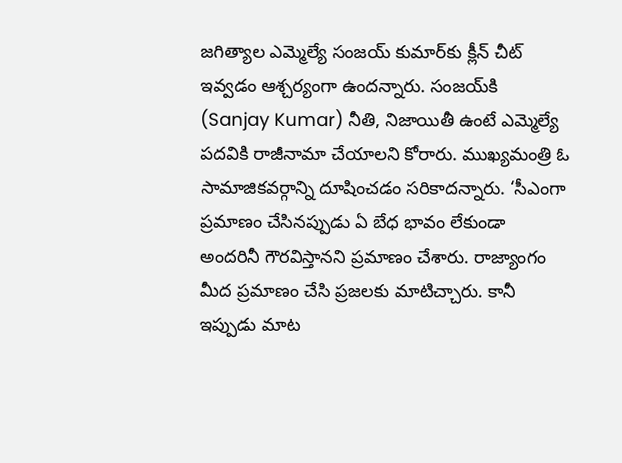జగిత్యాల ఎమ్మెల్యే సంజయ్ కుమార్‌కు క్లీన్ చీట్ ఇవ్వడం ఆశ్చర్యంగా ఉందన్నారు. సంజయ్‌కి (Sanjay Kumar) నీతి, నిజాయితీ ఉంటే ఎమ్మెల్యే పదవికి రాజీనామా చేయాలని కోరారు. ముఖ్యమంత్రి ఓ సామాజికవర్గాన్ని దూషించడం సరికాదన్నారు. ‘సీఎంగా ప్రమాణం చేసినప్పుడు ఏ బేధ భావం లేకుండా అందరినీ గౌరవిస్తానని ప్రమాణం చేశారు. రాజ్యాంగం మీద ప్రమాణం చేసి ప్రజలకు మాటిచ్చారు. కానీ ఇప్పుడు మాట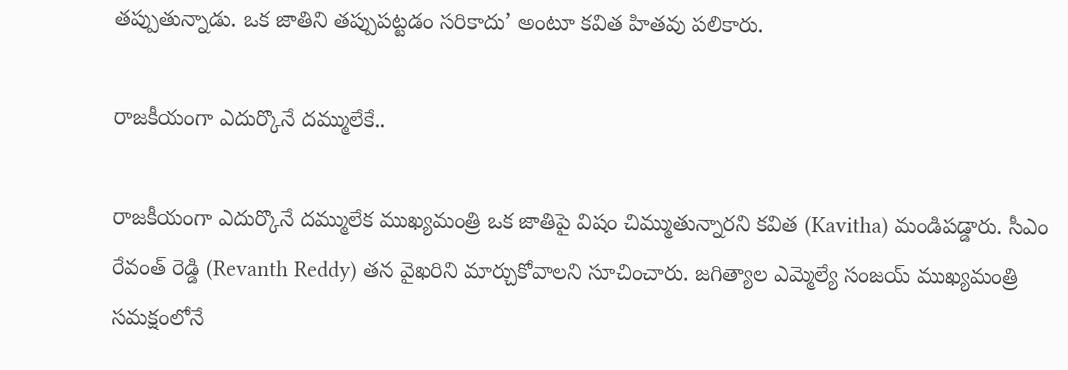తప్పుతున్నాడు. ఒక జాతిని తప్పుపట్టడం సరికాదు’ అంటూ కవిత హితవు పలికారు.

రాజకీయంగా ఎదుర్కొనే దమ్ములేకే..

రాజకీయంగా ఎదుర్కొనే దమ్ములేక ముఖ్యమంత్రి ఒక జాతిపై విషం చిమ్ముతున్నారని కవిత (Kavitha) మండిపడ్డారు. సీఎం రేవంత్ రెడ్డి (Revanth Reddy) తన వైఖరిని మార్చుకోవాలని సూచించారు. జగిత్యాల ఎమ్మెల్యే సంజయ్ ముఖ్యమంత్రి సమక్షంలోనే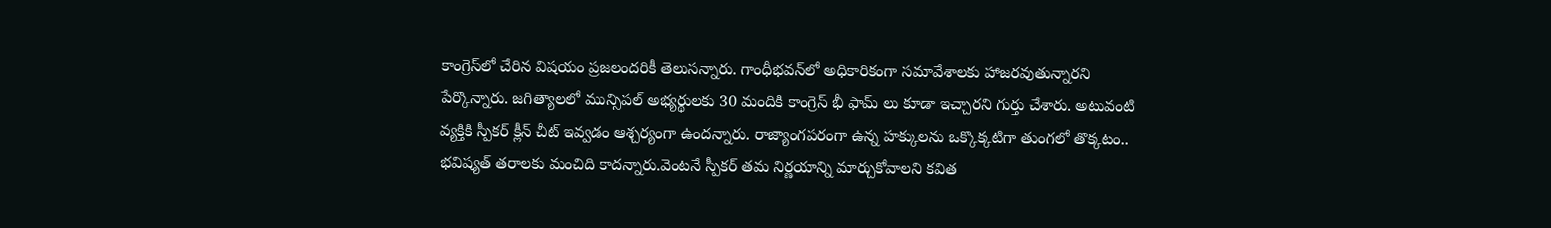కాంగ్రెస్‌లో చేరిన విషయం ప్రజలందరికీ తెలుసన్నారు. గాంధీ‌భవన్‌లో అధికారికంగా సమావేశాలకు హాజరవుతున్నారని పేర్కొన్నారు. జగిత్యాలలో మున్సిపల్ అభ్యర్థులకు 30 మందికి కాంగ్రెస్ భీ ఫామ్ లు కూడా ఇచ్చారని గుర్తు చేశారు. అటువంటి వ్యక్తికి స్పీకర్ క్లీన్ చీట్ ఇవ్వడం ఆశ్చర్యంగా ఉందన్నారు. రాజ్యాంగపరంగా ఉన్న హక్కులను ఒక్కొక్కటి‌గా తుంగలో తొక్కటం.. భవిష్యత్ తరాలకు మంచిది కాదన్నారు.వెంటనే స్పీకర్ తమ నిర్ణయాన్ని మార్చుకోవాలని కవిత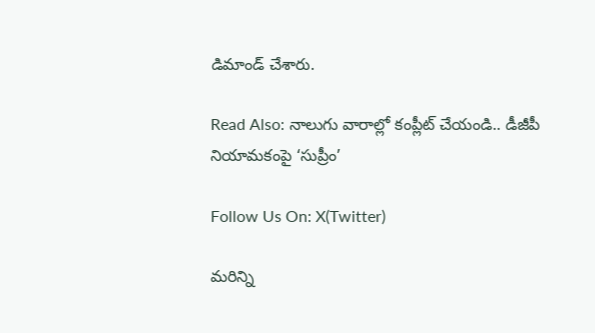డిమాండ్ చేశారు.

Read Also: నాలుగు వారాల్లో కంప్లీట్ చేయండి.. డీజీపీ నియామకంపై ‘సుప్రీం’

Follow Us On: X(Twitter)

మ‌రిన్ని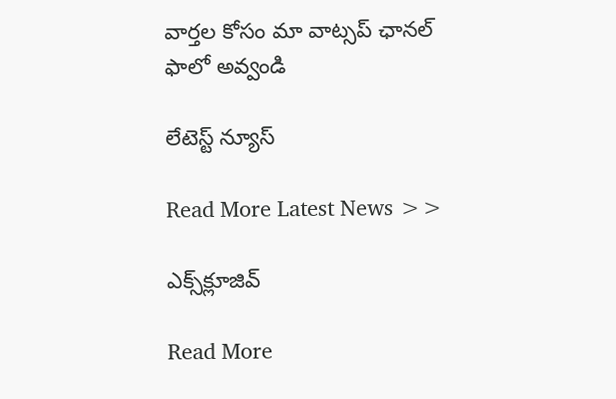వార్త‌ల కోసం మా వాట్స‌ప్ ఛాన‌ల్ ఫాలో అవ్వండి

లేటెస్ట్ న్యూస్‌

Read More Latest News >>

ఎక్స్‌క్లూజివ్‌

Read More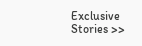Exclusive Stories >>